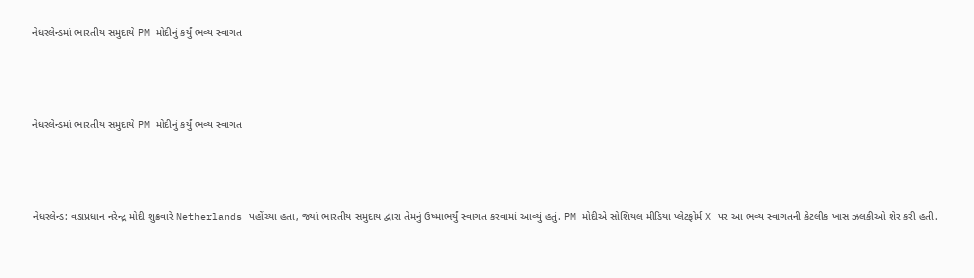નેધરલેન્ડમાં ભારતીય સમુદાયે PM મોદીનું કર્યું ભવ્ય સ્વાગત



નેધરલેન્ડમાં ભારતીય સમુદાયે PM મોદીનું કર્યું ભવ્ય સ્વાગત



નેધરલેન્ડ: વડાપ્રધાન નરેન્દ્ર મોદી શુક્રવારે Netherlands પહોંચ્યા હતા, જ્યાં ભારતીય સમુદાય દ્વારા તેમનું ઉષ્માભર્યું સ્વાગત કરવામાં આવ્યું હતું. PM મોદીએ સોશિયલ મીડિયા પ્લેટફોર્મ X પર આ ભવ્ય સ્વાગતની કેટલીક ખાસ ઝલકીઓ શેર કરી હતી.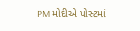PM મોદીએ પોસ્ટમાં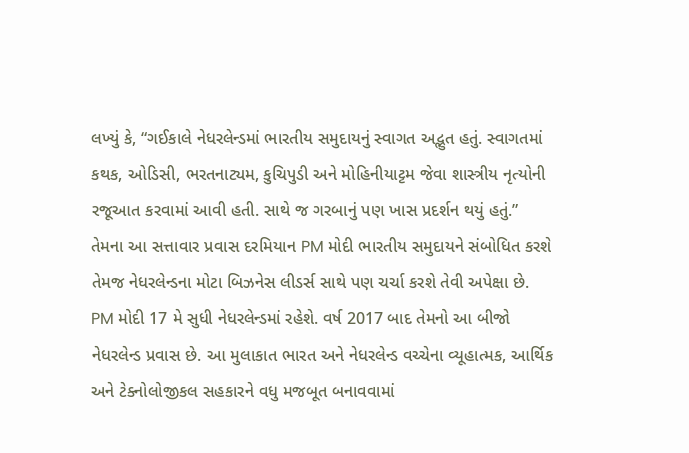લખ્યું કે, “ગઈકાલે નેધરલેન્ડમાં ભારતીય સમુદાયનું સ્વાગત અદ્ભુત હતું. સ્વાગતમાં કથક, ઓડિસી, ભરતનાટ્યમ, કુચિપુડી અને મોહિનીયાટ્ટમ જેવા શાસ્ત્રીય નૃત્યોની રજૂઆત કરવામાં આવી હતી. સાથે જ ગરબાનું પણ ખાસ પ્રદર્શન થયું હતું.”
તેમના આ સત્તાવાર પ્રવાસ દરમિયાન PM મોદી ભારતીય સમુદાયને સંબોધિત કરશે તેમજ નેધરલેન્ડના મોટા બિઝનેસ લીડર્સ સાથે પણ ચર્ચા કરશે તેવી અપેક્ષા છે.
PM મોદી 17 મે સુધી નેધરલેન્ડમાં રહેશે. વર્ષ 2017 બાદ તેમનો આ બીજો નેધરલેન્ડ પ્રવાસ છે. આ મુલાકાત ભારત અને નેધરલેન્ડ વચ્ચેના વ્યૂહાત્મક, આર્થિક અને ટેક્નોલોજીકલ સહકારને વધુ મજબૂત બનાવવામાં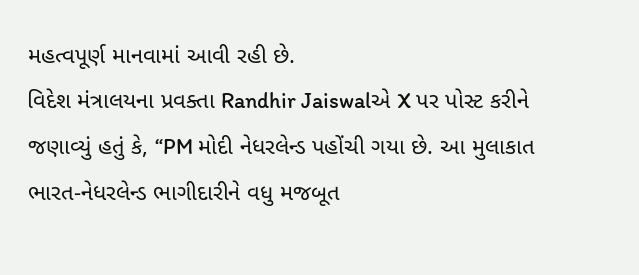મહત્વપૂર્ણ માનવામાં આવી રહી છે.
વિદેશ મંત્રાલયના પ્રવક્તા Randhir Jaiswalએ X પર પોસ્ટ કરીને જણાવ્યું હતું કે, “PM મોદી નેધરલેન્ડ પહોંચી ગયા છે. આ મુલાકાત ભારત-નેધરલેન્ડ ભાગીદારીને વધુ મજબૂત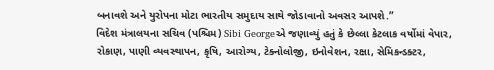બનાવશે અને યુરોપના મોટા ભારતીય સમુદાય સાથે જોડાવાનો અવસર આપશે.”
વિદેશ મંત્રાલયના સચિવ (પશ્ચિમ) Sibi Georgeએ જણાવ્યું હતું કે છેલ્લા કેટલાક વર્ષોમાં વેપાર, રોકાણ, પાણી વ્યવસ્થાપન, કૃષિ, આરોગ્ય, ટેક્નોલોજી, ઇનોવેશન, રક્ષા, સેમિકન્ડક્ટર,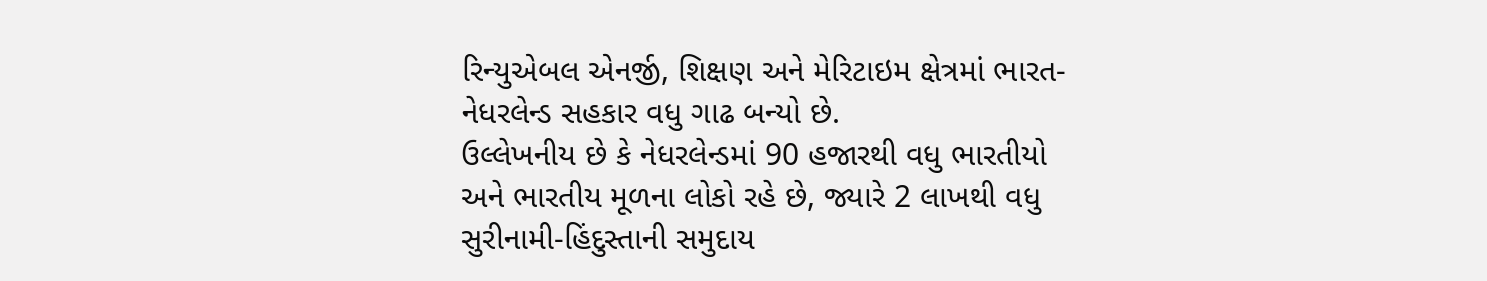રિન્યુએબલ એનર્જી, શિક્ષણ અને મેરિટાઇમ ક્ષેત્રમાં ભારત-નેધરલેન્ડ સહકાર વધુ ગાઢ બન્યો છે.
ઉલ્લેખનીય છે કે નેધરલેન્ડમાં 90 હજારથી વધુ ભારતીયો અને ભારતીય મૂળના લોકો રહે છે, જ્યારે 2 લાખથી વધુ સુરીનામી-હિંદુસ્તાની સમુદાય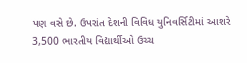પણ વસે છે. ઉપરાંત દેશની વિવિધ યુનિવર્સિટીમાં આશરે 3,500 ભારતીય વિદ્યાર્થીઓ ઉચ્ચ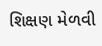શિક્ષણ મેળવી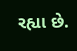રહ્યા છે.